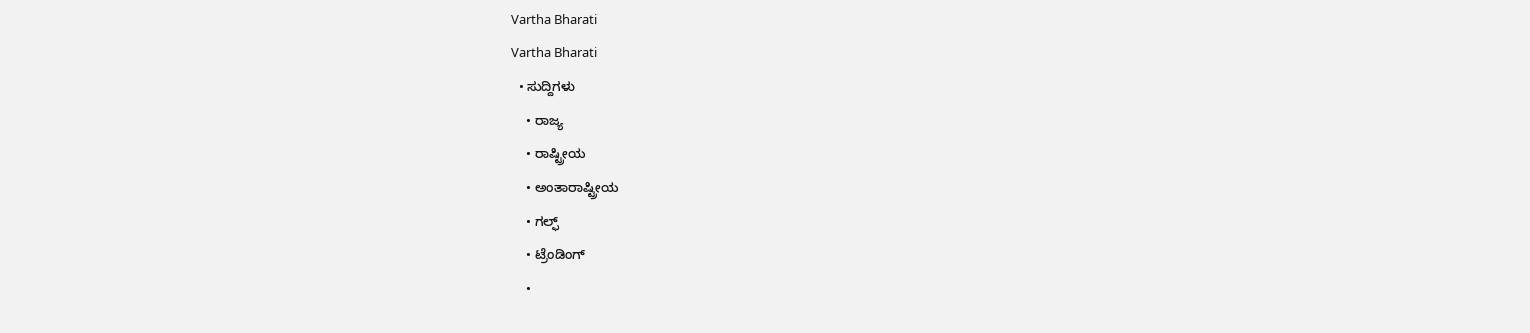Vartha Bharati
Vartha Bharati
  • ಸುದ್ದಿಗಳು
    • ರಾಜ್ಯ
    • ರಾಷ್ಟ್ರೀಯ
    • ಅಂತಾರಾಷ್ಟ್ರೀಯ
    • ಗಲ್ಫ್
    • ಟ್ರೆಂಡಿಂಗ್
    •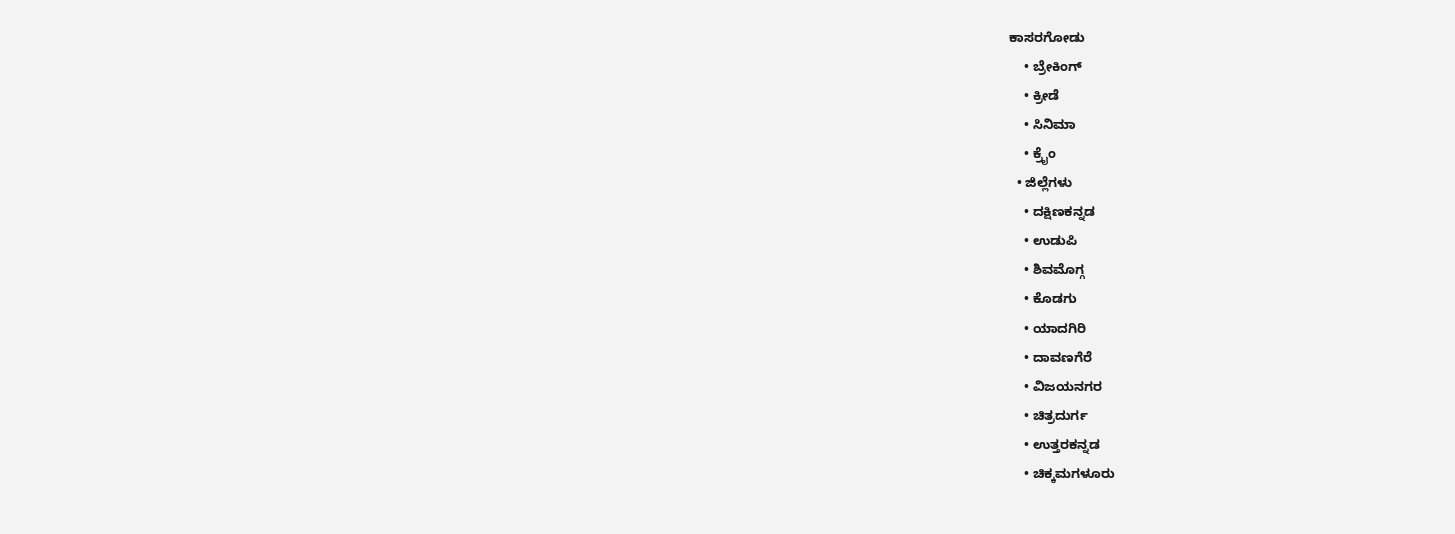ಕಾಸರಗೋಡು
    • ಬ್ರೇಕಿಂಗ್
    • ಕ್ರೀಡೆ
    • ಸಿನಿಮಾ
    • ಕ್ರೈಂ
  • ಜಿಲ್ಲೆಗಳು
    • ದಕ್ಷಿಣಕನ್ನಡ
    • ಉಡುಪಿ
    • ಶಿವಮೊಗ್ಗ
    • ಕೊಡಗು
    • ಯಾದಗಿರಿ
    • ದಾವಣಗೆರೆ
    • ವಿಜಯನಗರ
    • ಚಿತ್ರದುರ್ಗ
    • ಉತ್ತರಕನ್ನಡ
    • ಚಿಕ್ಕಮಗಳೂರು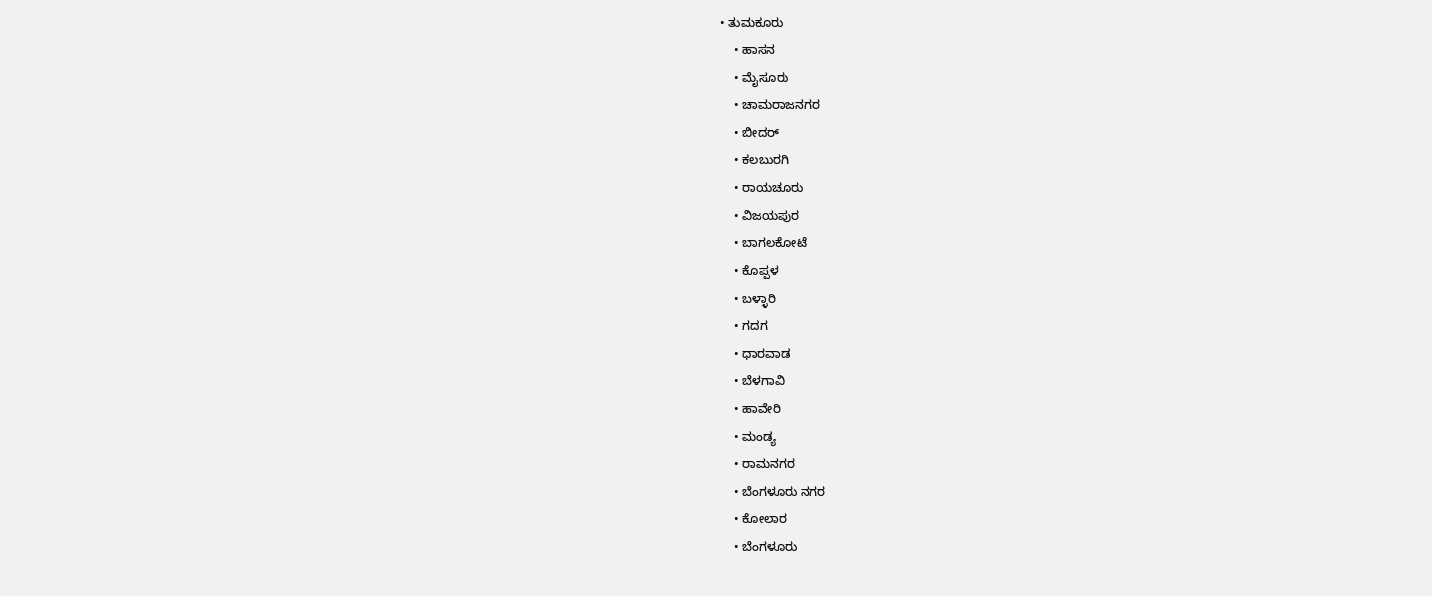• ತುಮಕೂರು
    • ಹಾಸನ
    • ಮೈಸೂರು
    • ಚಾಮರಾಜನಗರ
    • ಬೀದರ್‌
    • ಕಲಬುರಗಿ
    • ರಾಯಚೂರು
    • ವಿಜಯಪುರ
    • ಬಾಗಲಕೋಟೆ
    • ಕೊಪ್ಪಳ
    • ಬಳ್ಳಾರಿ
    • ಗದಗ
    • ಧಾರವಾಡ‌
    • ಬೆಳಗಾವಿ
    • ಹಾವೇರಿ
    • ಮಂಡ್ಯ
    • ರಾಮನಗರ
    • ಬೆಂಗಳೂರು ನಗರ
    • ಕೋಲಾರ
    • ಬೆಂಗಳೂರು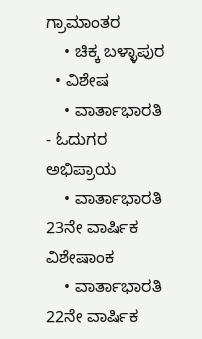ಗ್ರಾಮಾಂತರ
    • ಚಿಕ್ಕ ಬಳ್ಳಾಪುರ
  • ವಿಶೇಷ
    • ವಾರ್ತಾಭಾರತಿ - ಓದುಗರ ಅಭಿಪ್ರಾಯ
    • ವಾರ್ತಾಭಾರತಿ 23ನೇ ವಾರ್ಷಿಕ ವಿಶೇಷಾಂಕ
    • ವಾರ್ತಾಭಾರತಿ 22ನೇ ವಾರ್ಷಿಕ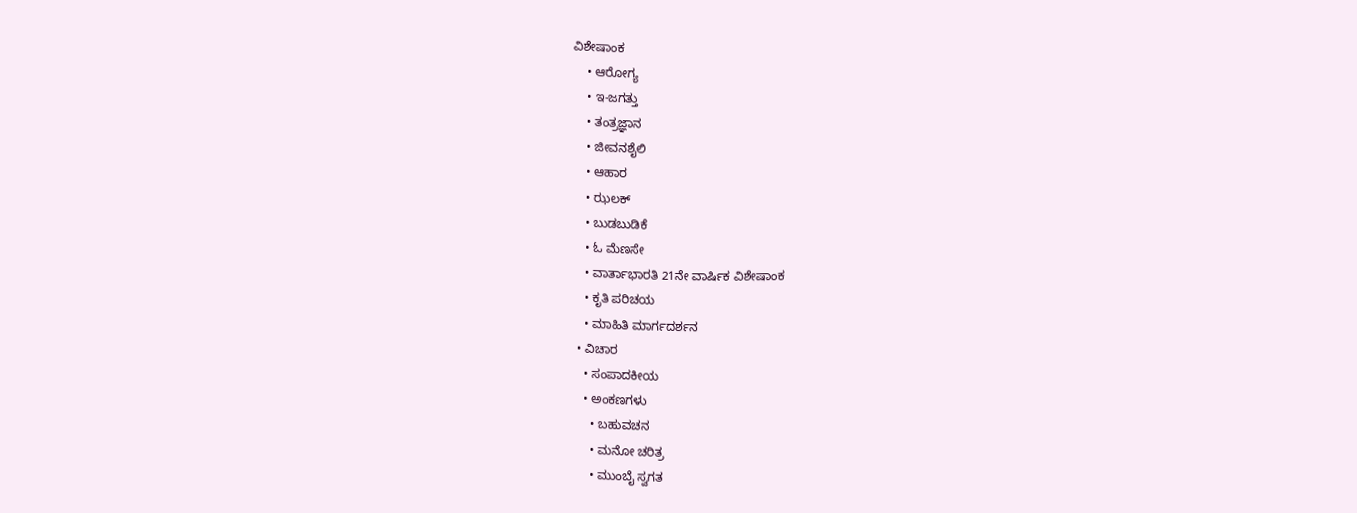ವಿಶೇಷಾಂಕ
    • ಆರೋಗ್ಯ
    • ಇ-ಜಗತ್ತು
    • ತಂತ್ರಜ್ಞಾನ
    • ಜೀವನಶೈಲಿ
    • ಆಹಾರ
    • ಝಲಕ್
    • ಬುಡಬುಡಿಕೆ
    • ಓ ಮೆಣಸೇ
    • ವಾರ್ತಾಭಾರತಿ 21ನೇ ವಾರ್ಷಿಕ ವಿಶೇಷಾಂಕ
    • ಕೃತಿ ಪರಿಚಯ
    • ಮಾಹಿತಿ ಮಾರ್ಗದರ್ಶನ
  • ವಿಚಾರ
    • ಸಂಪಾದಕೀಯ
    • ಅಂಕಣಗಳು
      • ಬಹುವಚನ
      • ಮನೋ ಚರಿತ್ರ
      • ಮುಂಬೈ ಸ್ವಗತ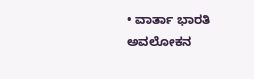• ವಾರ್ತಾ ಭಾರತಿ ಅವಲೋಕನ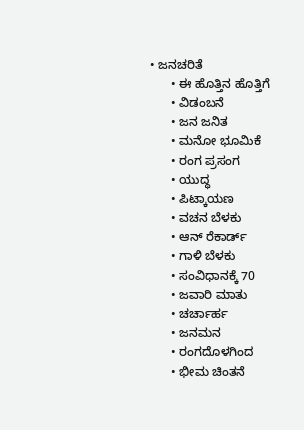• ಜನಚರಿತೆ
      • ಈ ಹೊತ್ತಿನ ಹೊತ್ತಿಗೆ
      • ವಿಡಂಬನೆ
      • ಜನ ಜನಿತ
      • ಮನೋ ಭೂಮಿಕೆ
      • ರಂಗ ಪ್ರಸಂಗ
      • ಯುದ್ಧ
      • ಪಿಟ್ಕಾಯಣ
      • ವಚನ ಬೆಳಕು
      • ಆನ್ ರೆಕಾರ್ಡ್
      • ಗಾಳಿ ಬೆಳಕು
      • ಸಂವಿಧಾನಕ್ಕೆ 70
      • ಜವಾರಿ ಮಾತು
      • ಚರ್ಚಾರ್ಹ
      • ಜನಮನ
      • ರಂಗದೊಳಗಿಂದ
      • ಭೀಮ ಚಿಂತನೆ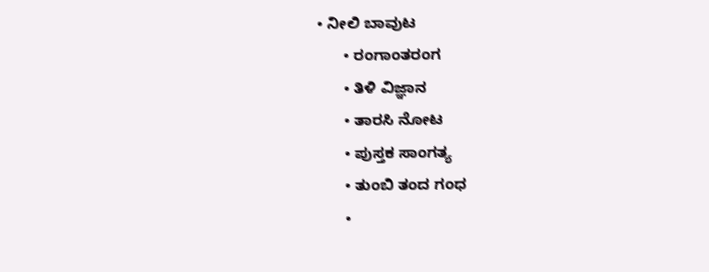• ನೀಲಿ ಬಾವುಟ
      • ರಂಗಾಂತರಂಗ
      • ತಿಳಿ ವಿಜ್ಞಾನ
      • ತಾರಸಿ ನೋಟ
      • ಪುಸ್ತಕ ಸಾಂಗತ್ಯ
      • ತುಂಬಿ ತಂದ ಗಂಧ
      •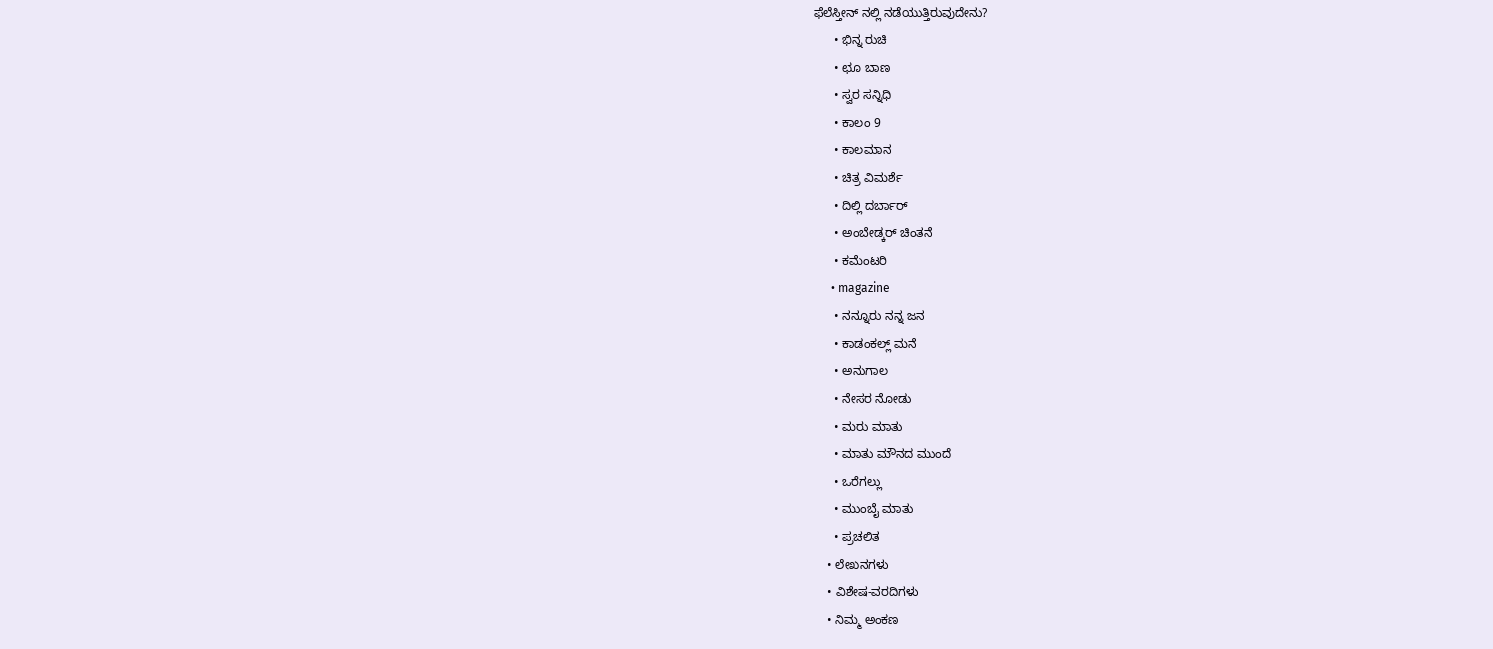ಫೆಲೆಸ್ತೀನ್ ‌ನಲ್ಲಿ ನಡೆಯುತ್ತಿರುವುದೇನು?
      • ಭಿನ್ನ ರುಚಿ
      • ಛೂ ಬಾಣ
      • ಸ್ವರ ಸನ್ನಿಧಿ
      • ಕಾಲಂ 9
      • ಕಾಲಮಾನ
      • ಚಿತ್ರ ವಿಮರ್ಶೆ
      • ದಿಲ್ಲಿ ದರ್ಬಾರ್
      • ಅಂಬೇಡ್ಕರ್ ಚಿಂತನೆ
      • ಕಮೆಂಟರಿ
      • magazine
      • ನನ್ನೂರು ನನ್ನ ಜನ
      • ಕಾಡಂಕಲ್ಲ್ ಮನೆ
      • ಅನುಗಾಲ
      • ನೇಸರ ನೋಡು
      • ಮರು ಮಾತು
      • ಮಾತು ಮೌನದ ಮುಂದೆ
      • ಒರೆಗಲ್ಲು
      • ಮುಂಬೈ ಮಾತು
      • ಪ್ರಚಲಿತ
    • ಲೇಖನಗಳು
    • ವಿಶೇಷ-ವರದಿಗಳು
    • ನಿಮ್ಮ ಅಂಕಣ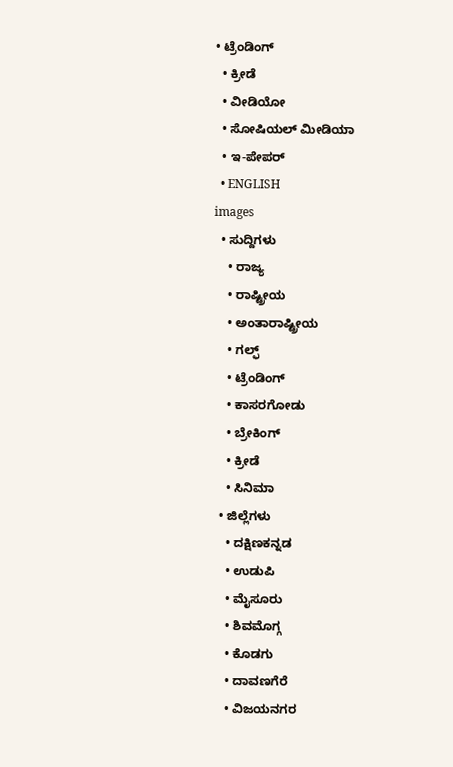• ಟ್ರೆಂಡಿಂಗ್
  • ಕ್ರೀಡೆ
  • ವೀಡಿಯೋ
  • ಸೋಷಿಯಲ್ ಮೀಡಿಯಾ
  • ಇ-ಪೇಪರ್
  • ENGLISH
images
  • ಸುದ್ದಿಗಳು
    • ರಾಜ್ಯ
    • ರಾಷ್ಟ್ರೀಯ
    • ಅಂತಾರಾಷ್ಟ್ರೀಯ
    • ಗಲ್ಫ್
    • ಟ್ರೆಂಡಿಂಗ್
    • ಕಾಸರಗೋಡು
    • ಬ್ರೇಕಿಂಗ್
    • ಕ್ರೀಡೆ
    • ಸಿನಿಮಾ
  • ಜಿಲ್ಲೆಗಳು
    • ದಕ್ಷಿಣಕನ್ನಡ
    • ಉಡುಪಿ
    • ಮೈಸೂರು
    • ಶಿವಮೊಗ್ಗ
    • ಕೊಡಗು
    • ದಾವಣಗೆರೆ
    • ವಿಜಯನಗರ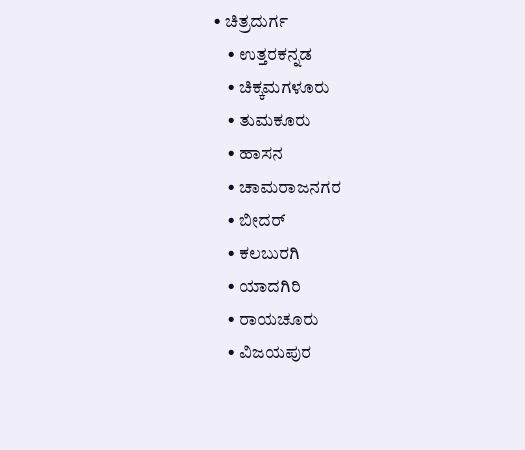• ಚಿತ್ರದುರ್ಗ
    • ಉತ್ತರಕನ್ನಡ
    • ಚಿಕ್ಕಮಗಳೂರು
    • ತುಮಕೂರು
    • ಹಾಸನ
    • ಚಾಮರಾಜನಗರ
    • ಬೀದರ್‌
    • ಕಲಬುರಗಿ
    • ಯಾದಗಿರಿ
    • ರಾಯಚೂರು
    • ವಿಜಯಪುರ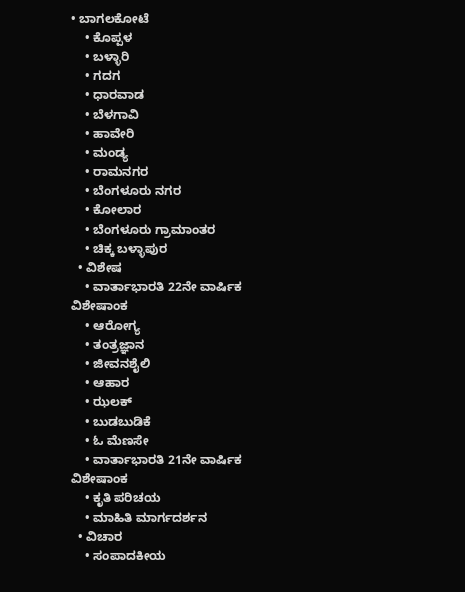• ಬಾಗಲಕೋಟೆ
    • ಕೊಪ್ಪಳ
    • ಬಳ್ಳಾರಿ
    • ಗದಗ
    • ಧಾರವಾಡ
    • ಬೆಳಗಾವಿ
    • ಹಾವೇರಿ
    • ಮಂಡ್ಯ
    • ರಾಮನಗರ
    • ಬೆಂಗಳೂರು ನಗರ
    • ಕೋಲಾರ
    • ಬೆಂಗಳೂರು ಗ್ರಾಮಾಂತರ
    • ಚಿಕ್ಕ ಬಳ್ಳಾಪುರ
  • ವಿಶೇಷ
    • ವಾರ್ತಾಭಾರತಿ 22ನೇ ವಾರ್ಷಿಕ ವಿಶೇಷಾಂಕ
    • ಆರೋಗ್ಯ
    • ತಂತ್ರಜ್ಞಾನ
    • ಜೀವನಶೈಲಿ
    • ಆಹಾರ
    • ಝಲಕ್
    • ಬುಡಬುಡಿಕೆ
    • ಓ ಮೆಣಸೇ
    • ವಾರ್ತಾಭಾರತಿ 21ನೇ ವಾರ್ಷಿಕ ವಿಶೇಷಾಂಕ
    • ಕೃತಿ ಪರಿಚಯ
    • ಮಾಹಿತಿ ಮಾರ್ಗದರ್ಶನ
  • ವಿಚಾರ
    • ಸಂಪಾದಕೀಯ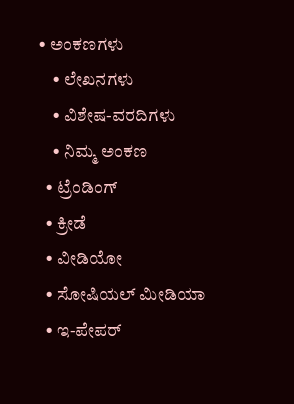• ಅಂಕಣಗಳು
    • ಲೇಖನಗಳು
    • ವಿಶೇಷ-ವರದಿಗಳು
    • ನಿಮ್ಮ ಅಂಕಣ
  • ಟ್ರೆಂಡಿಂಗ್
  • ಕ್ರೀಡೆ
  • ವೀಡಿಯೋ
  • ಸೋಷಿಯಲ್ ಮೀಡಿಯಾ
  • ಇ-ಪೇಪರ್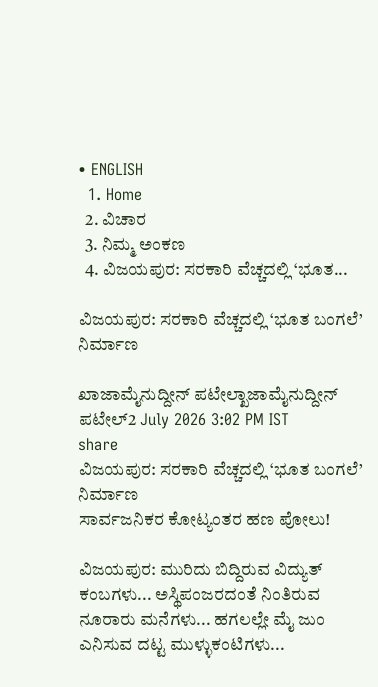• ENGLISH
  1. Home
  2. ವಿಚಾರ
  3. ನಿಮ್ಮ ಅಂಕಣ
  4. ವಿಜಯಪುರ: ಸರಕಾರಿ ವೆಚ್ಚದಲ್ಲಿ ‘ಭೂತ...

ವಿಜಯಪುರ: ಸರಕಾರಿ ವೆಚ್ಚದಲ್ಲಿ ‘ಭೂತ ಬಂಗಲೆ’ ನಿರ್ಮಾಣ

ಖಾಜಾಮೈನುದ್ದೀನ್ ಪಟೇಲ್ಖಾಜಾಮೈನುದ್ದೀನ್ ಪಟೇಲ್2 July 2026 3:02 PM IST
share
ವಿಜಯಪುರ: ಸರಕಾರಿ ವೆಚ್ಚದಲ್ಲಿ ‘ಭೂತ ಬಂಗಲೆ’ ನಿರ್ಮಾಣ
ಸಾರ್ವಜನಿಕರ ಕೋಟ್ಯಂತರ ಹಣ ಪೋಲು!

ವಿಜಯಪುರ: ಮುರಿದು ಬಿದ್ದಿರುವ ವಿದ್ಯುತ್ ಕಂಬಗಳು... ಅಸ್ಥಿಪಂಜರದಂತೆ ನಿಂತಿರುವ ನೂರಾರು ಮನೆಗಳು... ಹಗಲಲ್ಲೇ ಮೈ ಜುಂ ಎನಿಸುವ ದಟ್ಟ ಮುಳ್ಳುಕಂಟಿಗಳು...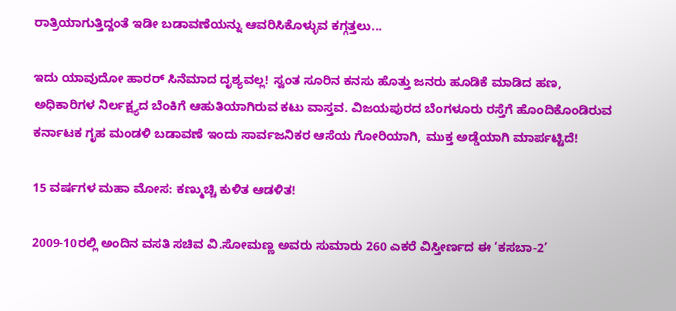ರಾತ್ರಿಯಾಗುತ್ತಿದ್ದಂತೆ ಇಡೀ ಬಡಾವಣೆಯನ್ನು ಆವರಿಸಿಕೊಳ್ಳುವ ಕಗ್ಗತ್ತಲು...

ಇದು ಯಾವುದೋ ಹಾರರ್ ಸಿನೆಮಾದ ದೃಶ್ಯವಲ್ಲ! ಸ್ವಂತ ಸೂರಿನ ಕನಸು ಹೊತ್ತು ಜನರು ಹೂಡಿಕೆ ಮಾಡಿದ ಹಣ, ಅಧಿಕಾರಿಗಳ ನಿರ್ಲಕ್ಷ್ಯದ ಬೆಂಕಿಗೆ ಆಹುತಿಯಾಗಿರುವ ಕಟು ವಾಸ್ತವ. ವಿಜಯಪುರದ ಬೆಂಗಳೂರು ರಸ್ತೆಗೆ ಹೊಂದಿಕೊಂಡಿರುವ ಕರ್ನಾಟಕ ಗೃಹ ಮಂಡಳಿ ಬಡಾವಣೆ ಇಂದು ಸಾರ್ವಜನಿಕರ ಆಸೆಯ ಗೋರಿಯಾಗಿ, ಮುಕ್ತ ಅಡ್ಡೆಯಾಗಿ ಮಾರ್ಪಟ್ಟಿದೆ!

15 ವರ್ಷಗಳ ಮಹಾ ಮೋಸ: ಕಣ್ಮುಚ್ಚಿ ಕುಳಿತ ಆಡಳಿತ!

2009-10ರಲ್ಲಿ ಅಂದಿನ ವಸತಿ ಸಚಿವ ವಿ.ಸೋಮಣ್ಣ ಅವರು ಸುಮಾರು 260 ಎಕರೆ ವಿಸ್ತೀರ್ಣದ ಈ ‘ಕಸಬಾ-2’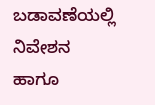ಬಡಾವಣೆಯಲ್ಲಿ ನಿವೇಶನ ಹಾಗೂ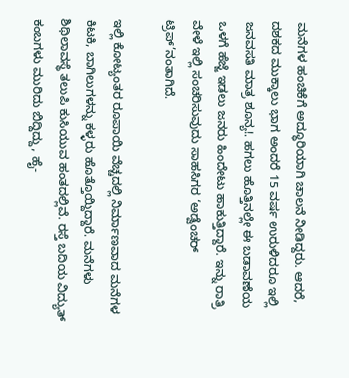ಮನೆಗಳ ಹಂಚಿಕೆಗೆ ಅದ್ಧೂರಿಯಾಗಿ ಚಾಲನೆ ನೀಡಿದ್ದರು. ಆದರೆ, ದಶಕದ ಮುಕ್ಕಾಲು ಭಾಗ ಅಂದರೆ 15 ವರ್ಷ ಉರುಳಿದರೂ ಇಲ್ಲಿ ಜನವಸತಿ ಮಾತ್ರ ಶೂನ್ಯ!. ಹಗಲು ಹೊತ್ತಿನಲ್ಲೇ ಈ ಬಡಾವಣೆಯ ಒಳಗೆ ಹೆಜ್ಜೆ ಇಡಲು ಜನರು ಹಿಂದೇಟು ಹಾಕುತ್ತಿದ್ದಾರೆ. ಇನ್ನು ರಾತ್ರಿ ವೇಳೆ ಇಲ್ಲಿ ಸಂಚರಿಸುವುದು ಸಾಹಸಿಗರ ‘ಅಡ್ವೆಂಚರ್ ಟ್ರಿಪ್’ನಂತಾಗಿದೆ.

ಇಲ್ಲಿ ಕೋಟ್ಯಂತರ ರೂಪಾಯಿ ವೆಚ್ಚದಲ್ಲಿ ನಿರ್ಮಾಣವಾದ ಮನೆಗಳ ಕಿಟಕಿ, ಬಾಗಿಲುಗಳನ್ನು ಕಳ್ಳರು ಹೊತ್ತೊಯ್ದಿದ್ದಾರೆ. ಮನೆಗಳು ಶಿಥಿಲಾವಸ್ಥೆ ತಲುಪಿ ಕುಸಿಯುವ ಹಂತದಲ್ಲಿವೆ. ರಸ್ತೆ ಬದಿಯ ವಿದ್ಯುತ್ ಕಂಬಗಳು ಮುರಿದು ಬಿದ್ದಿದ್ದು, ಹೈ-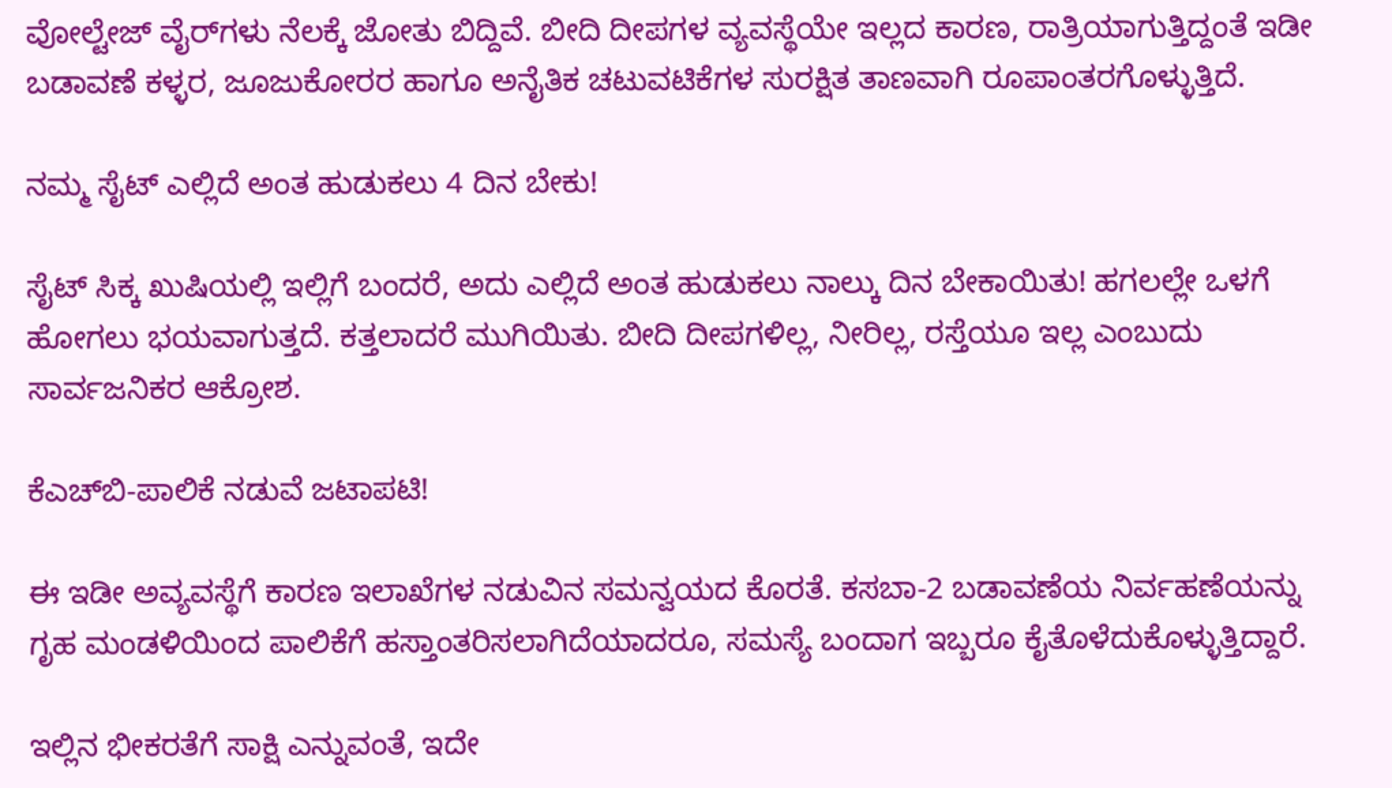ವೋಲ್ಟೇಜ್ ವೈರ್‌ಗಳು ನೆಲಕ್ಕೆ ಜೋತು ಬಿದ್ದಿವೆ. ಬೀದಿ ದೀಪಗಳ ವ್ಯವಸ್ಥೆಯೇ ಇಲ್ಲದ ಕಾರಣ, ರಾತ್ರಿಯಾಗುತ್ತಿದ್ದಂತೆ ಇಡೀ ಬಡಾವಣೆ ಕಳ್ಳರ, ಜೂಜುಕೋರರ ಹಾಗೂ ಅನೈತಿಕ ಚಟುವಟಿಕೆಗಳ ಸುರಕ್ಷಿತ ತಾಣವಾಗಿ ರೂಪಾಂತರಗೊಳ್ಳುತ್ತಿದೆ.

ನಮ್ಮ ಸೈಟ್ ಎಲ್ಲಿದೆ ಅಂತ ಹುಡುಕಲು 4 ದಿನ ಬೇಕು!

ಸೈಟ್ ಸಿಕ್ಕ ಖುಷಿಯಲ್ಲಿ ಇಲ್ಲಿಗೆ ಬಂದರೆ, ಅದು ಎಲ್ಲಿದೆ ಅಂತ ಹುಡುಕಲು ನಾಲ್ಕು ದಿನ ಬೇಕಾಯಿತು! ಹಗಲಲ್ಲೇ ಒಳಗೆ ಹೋಗಲು ಭಯವಾಗುತ್ತದೆ. ಕತ್ತಲಾದರೆ ಮುಗಿಯಿತು. ಬೀದಿ ದೀಪಗಳಿಲ್ಲ, ನೀರಿಲ್ಲ, ರಸ್ತೆಯೂ ಇಲ್ಲ ಎಂಬುದು ಸಾರ್ವಜನಿಕರ ಆಕ್ರೋಶ.

ಕೆಎಚ್‌ಬಿ-ಪಾಲಿಕೆ ನಡುವೆ ಜಟಾಪಟಿ!

ಈ ಇಡೀ ಅವ್ಯವಸ್ಥೆಗೆ ಕಾರಣ ಇಲಾಖೆಗಳ ನಡುವಿನ ಸಮನ್ವಯದ ಕೊರತೆ. ಕಸಬಾ-2 ಬಡಾವಣೆಯ ನಿರ್ವಹಣೆಯನ್ನು ಗೃಹ ಮಂಡಳಿಯಿಂದ ಪಾಲಿಕೆಗೆ ಹಸ್ತಾಂತರಿಸಲಾಗಿದೆಯಾದರೂ, ಸಮಸ್ಯೆ ಬಂದಾಗ ಇಬ್ಬರೂ ಕೈತೊಳೆದುಕೊಳ್ಳುತ್ತಿದ್ದಾರೆ.

ಇಲ್ಲಿನ ಭೀಕರತೆಗೆ ಸಾಕ್ಷಿ ಎನ್ನುವಂತೆ, ಇದೇ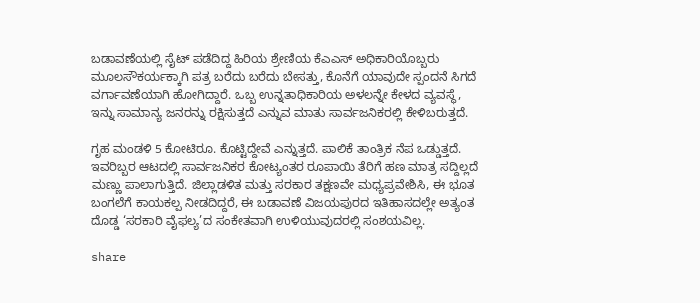ಬಡಾವಣೆಯಲ್ಲಿ ಸೈಟ್ ಪಡೆದಿದ್ದ ಹಿರಿಯ ಶ್ರೇಣಿಯ ಕೆಎಎಸ್ ಅಧಿಕಾರಿಯೊಬ್ಬರು ಮೂಲಸೌಕರ್ಯಕ್ಕಾಗಿ ಪತ್ರ ಬರೆದು ಬರೆದು ಬೇಸತ್ತು, ಕೊನೆಗೆ ಯಾವುದೇ ಸ್ಪಂದನೆ ಸಿಗದೆ ವರ್ಗಾವಣೆಯಾಗಿ ಹೋಗಿದ್ದಾರೆ. ಒಬ್ಬ ಉನ್ನತಾಧಿಕಾರಿಯ ಅಳಲನ್ನೇ ಕೇಳದ ವ್ಯವಸ್ಥೆ, ಇನ್ನು ಸಾಮಾನ್ಯ ಜನರನ್ನು ರಕ್ಷಿಸುತ್ತದೆ ಎನ್ನುವ ಮಾತು ಸಾರ್ವಜನಿಕರಲ್ಲಿ ಕೇಳಿಬರುತ್ತದೆ.

ಗೃಹ ಮಂಡಳಿ 5 ಕೋಟಿರೂ. ಕೊಟ್ಟಿದ್ದೇವೆ ಎನ್ನುತ್ತದೆ. ಪಾಲಿಕೆ ತಾಂತ್ರಿಕ ನೆಪ ಒಡ್ಡುತ್ತದೆ. ಇವರಿಬ್ಬರ ಆಟದಲ್ಲಿ ಸಾರ್ವಜನಿಕರ ಕೋಟ್ಯಂತರ ರೂಪಾಯಿ ತೆರಿಗೆ ಹಣ ಮಾತ್ರ ಸದ್ದಿಲ್ಲದೆ ಮಣ್ಣು ಪಾಲಾಗುತ್ತಿದೆ. ಜಿಲ್ಲಾಡಳಿತ ಮತ್ತು ಸರಕಾರ ತಕ್ಷಣವೇ ಮಧ್ಯಪ್ರವೇಶಿಸಿ, ಈ ಭೂತ ಬಂಗಲೆಗೆ ಕಾಯಕಲ್ಪ ನೀಡದಿದ್ದರೆ, ಈ ಬಡಾವಣೆ ವಿಜಯಪುರದ ಇತಿಹಾಸದಲ್ಲೇ ಅತ್ಯಂತ ದೊಡ್ಡ ‘ಸರಕಾರಿ ವೈಫಲ್ಯ’ದ ಸಂಕೇತವಾಗಿ ಉಳಿಯುವುದರಲ್ಲಿ ಸಂಶಯವಿಲ್ಲ.

share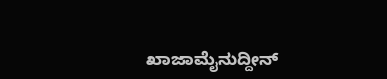ಖಾಜಾಮೈನುದ್ದೀನ್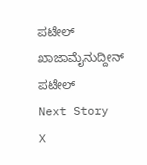ಪಟೇಲ್
ಖಾಜಾಮೈನುದ್ದೀನ್ ಪಟೇಲ್
Next Story
X